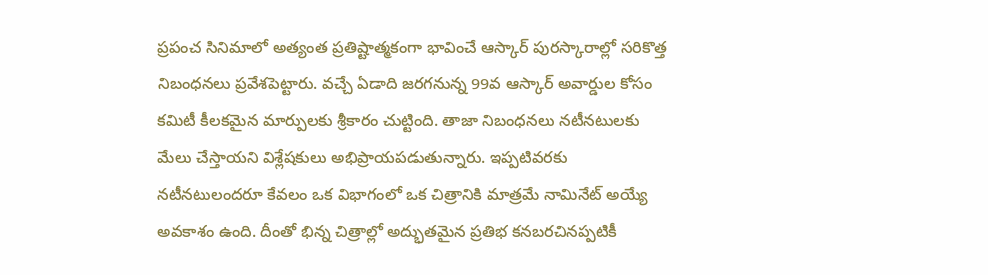ప్రపంచ సినిమాలో అత్యంత ప్రతిష్టాత్మకంగా భావించే ఆస్కార్ పురస్కారాల్లో సరికొత్త నిబంధనలు ప్రవేశపెట్టారు. వచ్చే ఏడాది జరగనున్న 99వ ఆస్కార్ అవార్డుల కోసం కమిటీ కీలకమైన మార్పులకు శ్రీకారం చుట్టింది. తాజా నిబంధనలు నటీనటులకు మేలు చేస్తాయని విశ్లేషకులు అభిప్రాయపడుతున్నారు. ఇప్పటివరకు నటీనటులందరూ కేవలం ఒక విభాగంలో ఒక చిత్రానికి మాత్రమే నామినేట్ అయ్యే అవకాశం ఉంది. దీంతో భిన్న చిత్రాల్లో అద్భుతమైన ప్రతిభ కనబరచినప్పటికీ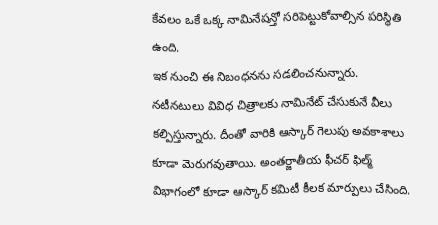కేవలం ఒకే ఒక్క నామినేషన్తో సరిపెట్టుకోవాల్సిన పరిస్థితి ఉంది.
ఇక నుంచి ఈ నిబంధనను సడలించనున్నారు. నటీనటులు వివిధ చిత్రాలకు నామినేట్ చేసుకునే వీలు కల్పిస్తున్నారు. దీంతో వారికి ఆస్కార్ గెలుపు అవకాశాలు కూడా మెరుగవుతాయి. అంతర్జాతీయ ఫీచర్ ఫిల్మ్ విభాగంలో కూడా ఆస్కార్ కమిటీ కీలక మార్పులు చేసింది.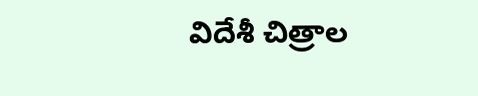విదేశీ చిత్రాల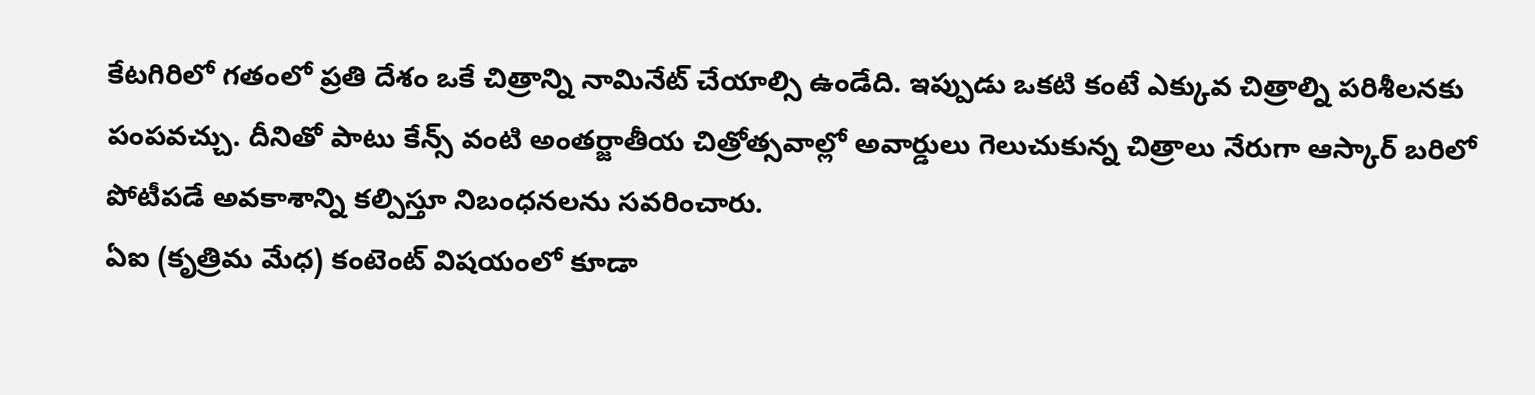కేటగిరిలో గతంలో ప్రతి దేశం ఒకే చిత్రాన్ని నామినేట్ చేయాల్సి ఉండేది. ఇప్పుడు ఒకటి కంటే ఎక్కువ చిత్రాల్ని పరిశీలనకు పంపవచ్చు. దీనితో పాటు కేన్స్ వంటి అంతర్జాతీయ చిత్రోత్సవాల్లో అవార్డులు గెలుచుకున్న చిత్రాలు నేరుగా ఆస్కార్ బరిలో పోటీపడే అవకాశాన్ని కల్పిస్తూ నిబంధనలను సవరించారు.
ఏఐ (కృత్రిమ మేధ) కంటెంట్ విషయంలో కూడా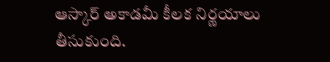ఆస్కార్ అకాడమీ కీలక నిర్ణయాలు తీసుకుంది.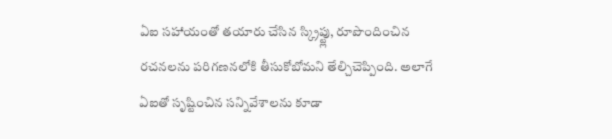ఏఐ సహాయంతో తయారు చేసిన స్క్రిప్ట్లు, రూపొందించిన రచనలను పరిగణనలోకి తీసుకోబోమని తేల్చిచెప్పింది. అలాగే ఏఐతో సృష్టించిన సన్నివేశాలను కూడా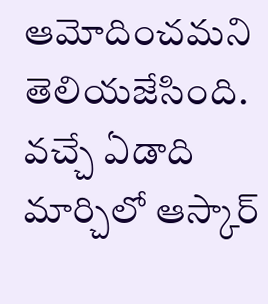ఆమోదించమని తెలియజేసింది. వచ్చే ఏడాది మార్చిలో ఆస్కార్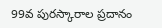99వ పురస్కారాల ప్రదానం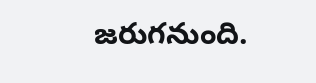జరుగనుంది.